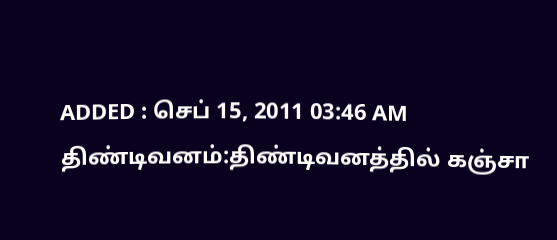ADDED : செப் 15, 2011 03:46 AM
திண்டிவனம்:திண்டிவனத்தில் கஞ்சா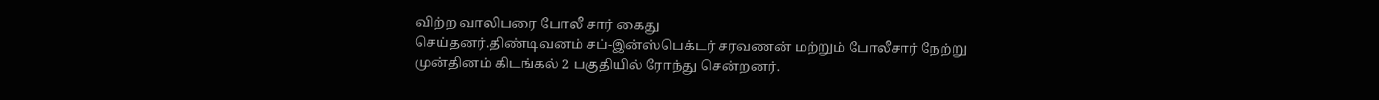விற்ற வாலிபரை போலீ சார் கைது
செய்தனர்.திண்டிவனம் சப்-இன்ஸ்பெக்டர் சரவணன் மற்றும் போலீசார் நேற்று
முன்தினம் கிடங்கல் 2 பகுதியில் ரோந்து சென்றனர்.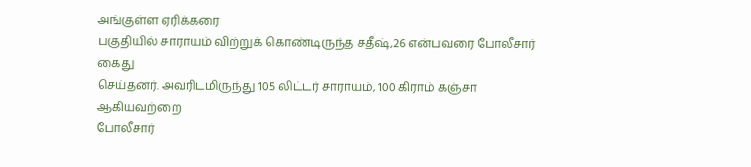அங்குள்ள ஏரிக்கரை
பகுதியில் சாராயம் விற்றுக் கொண்டிருந்த சதீஷ்,26 என்பவரை போலீசார் கைது
செய்தனர். அவரிடமிருந்து 105 லிட்டர் சாராயம், 100 கிராம் கஞ்சா ஆகியவற்றை
போலீசார்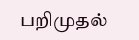பறிமுதல்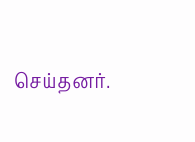செய்தனர்.